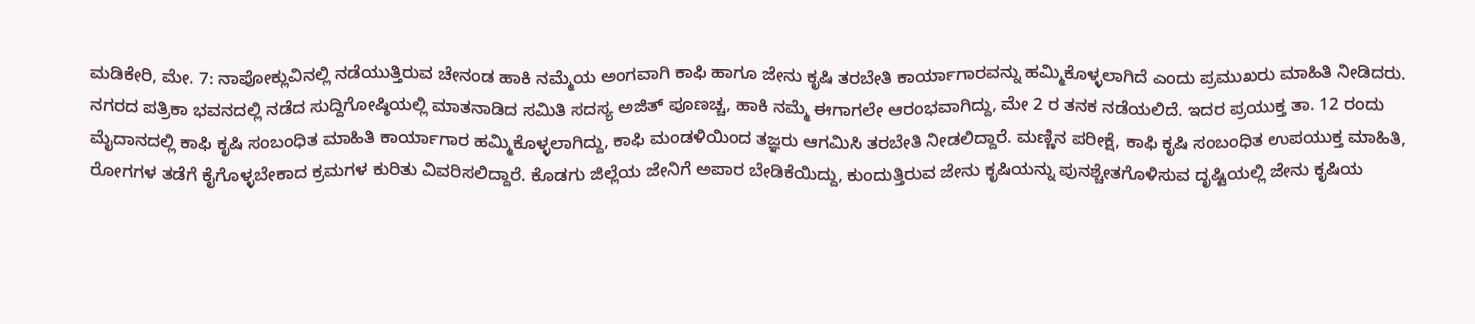ಮಡಿಕೇರಿ, ಮೇ. 7: ನಾಪೋಕ್ಲುವಿನಲ್ಲಿ ನಡೆಯುತ್ತಿರುವ ಚೇನಂಡ ಹಾಕಿ ನಮ್ಮೆಯ ಅಂಗವಾಗಿ ಕಾಫಿ ಹಾಗೂ ಜೇನು ಕೃಷಿ ತರಬೇತಿ ಕಾರ್ಯಾಗಾರವನ್ನು ಹಮ್ಮಿಕೊಳ್ಳಲಾಗಿದೆ ಎಂದು ಪ್ರಮುಖರು ಮಾಹಿತಿ ನೀಡಿದರು.
ನಗರದ ಪತ್ರಿಕಾ ಭವನದಲ್ಲಿ ನಡೆದ ಸುದ್ದಿಗೋಷ್ಠಿಯಲ್ಲಿ ಮಾತನಾಡಿದ ಸಮಿತಿ ಸದಸ್ಯ ಅಜಿತ್ ಪೂಣಚ್ಚ, ಹಾಕಿ ನಮ್ಮೆ ಈಗಾಗಲೇ ಆರಂಭವಾಗಿದ್ದು, ಮೇ 2 ರ ತನಕ ನಡೆಯಲಿದೆ. ಇದರ ಪ್ರಯುಕ್ತ ತಾ. 12 ರಂದು ಮೈದಾನದಲ್ಲಿ ಕಾಫಿ ಕೃಷಿ ಸಂಬಂಧಿತ ಮಾಹಿತಿ ಕಾರ್ಯಾಗಾರ ಹಮ್ಮಿಕೊಳ್ಳಲಾಗಿದ್ದು, ಕಾಫಿ ಮಂಡಳಿಯಿಂದ ತಜ್ಞರು ಆಗಮಿಸಿ ತರಬೇತಿ ನೀಡಲಿದ್ದಾರೆ. ಮಣ್ಣಿನ ಪರೀಕ್ಷೆ, ಕಾಫಿ ಕೃಷಿ ಸಂಬಂಧಿತ ಉಪಯುಕ್ತ ಮಾಹಿತಿ, ರೋಗಗಳ ತಡೆಗೆ ಕೈಗೊಳ್ಳಬೇಕಾದ ಕ್ರಮಗಳ ಕುರಿತು ವಿವರಿಸಲಿದ್ದಾರೆ. ಕೊಡಗು ಜಿಲ್ಲೆಯ ಜೇನಿಗೆ ಅಪಾರ ಬೇಡಿಕೆಯಿದ್ದು, ಕುಂದುತ್ತಿರುವ ಜೇನು ಕೃಷಿಯನ್ನು ಪುನಶ್ಚೇತಗೊಳಿಸುವ ದೃಷ್ಟಿಯಲ್ಲಿ ಜೇನು ಕೃಷಿಯ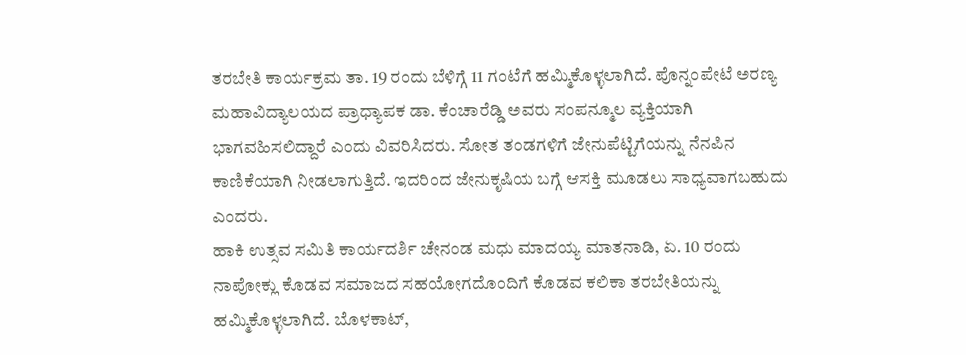ತರಬೇತಿ ಕಾರ್ಯಕ್ರಮ ತಾ. 19 ರಂದು ಬೆಳಿಗ್ಗೆ 11 ಗಂಟೆಗೆ ಹಮ್ಮಿಕೊಳ್ಳಲಾಗಿದೆ. ಪೊನ್ನಂಪೇಟೆ ಅರಣ್ಯ ಮಹಾವಿದ್ಯಾಲಯದ ಪ್ರಾಧ್ಯಾಪಕ ಡಾ. ಕೆಂಚಾರೆಡ್ಡಿ ಅವರು ಸಂಪನ್ಮೂಲ ವ್ಯಕ್ತಿಯಾಗಿ ಭಾಗವಹಿಸಲಿದ್ದಾರೆ ಎಂದು ವಿವರಿಸಿದರು. ಸೋತ ತಂಡಗಳಿಗೆ ಜೇನುಪೆಟ್ಟಿಗೆಯನ್ನು ನೆನಪಿನ ಕಾಣಿಕೆಯಾಗಿ ನೀಡಲಾಗುತ್ತಿದೆ. ಇದರಿಂದ ಜೇನುಕೃಷಿಯ ಬಗ್ಗೆ ಆಸಕ್ತಿ ಮೂಡಲು ಸಾಧ್ಯವಾಗಬಹುದು ಎಂದರು.
ಹಾಕಿ ಉತ್ಸವ ಸಮಿತಿ ಕಾರ್ಯದರ್ಶಿ ಚೇನಂಡ ಮಧು ಮಾದಯ್ಯ ಮಾತನಾಡಿ, ಏ. 10 ರಂದು ನಾಪೋಕ್ಲು ಕೊಡವ ಸಮಾಜದ ಸಹಯೋಗದೊಂದಿಗೆ ಕೊಡವ ಕಲಿಕಾ ತರಬೇತಿಯನ್ನು ಹಮ್ಮಿಕೊಳ್ಳಲಾಗಿದೆ. ಬೊಳಕಾಟ್,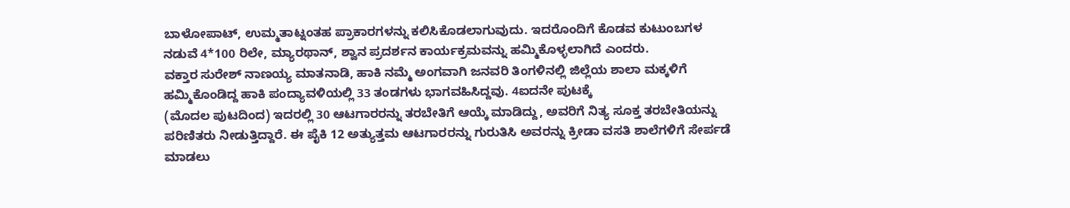ಬಾಳೋಪಾಟ್, ಉಮ್ಮತಾಟ್ನಂತಹ ಪ್ರಾಕಾರಗಳನ್ನು ಕಲಿಸಿಕೊಡಲಾಗುವುದು. ಇದರೊಂದಿಗೆ ಕೊಡವ ಕುಟುಂಬಗಳ ನಡುವೆ 4*100 ರಿಲೇ, ಮ್ಯಾರಥಾನ್, ಶ್ವಾನ ಪ್ರದರ್ಶನ ಕಾರ್ಯಕ್ರಮವನ್ನು ಹಮ್ಮಿಕೊಳ್ಳಲಾಗಿದೆ ಎಂದರು.
ವಕ್ತಾರ ಸುರೇಶ್ ನಾಣಯ್ಯ ಮಾತನಾಡಿ, ಹಾಕಿ ನಮ್ಮೆ ಅಂಗವಾಗಿ ಜನವರಿ ತಿಂಗಳಿನಲ್ಲಿ ಜಿಲ್ಲೆಯ ಶಾಲಾ ಮಕ್ಕಳಿಗೆ ಹಮ್ಮಿಕೊಂಡಿದ್ದ ಹಾಕಿ ಪಂದ್ಯಾವಳಿಯಲ್ಲಿ 33 ತಂಡಗಳು ಭಾಗವಹಿಸಿದ್ದವು. 4ಐದನೇ ಪುಟಕ್ಕೆ
(ಮೊದಲ ಪುಟದಿಂದ) ಇದರಲ್ಲಿ 30 ಆಟಗಾರರನ್ನು ತರಬೇತಿಗೆ ಆಯ್ಕೆ ಮಾಡಿದ್ದು, ಅವರಿಗೆ ನಿತ್ಯ ಸೂಕ್ತ ತರಬೇತಿಯನ್ನು ಪರಿಣಿತರು ನೀಡುತ್ತಿದ್ದಾರೆ. ಈ ಪೈಕಿ 12 ಅತ್ಯುತ್ತಮ ಆಟಗಾರರನ್ನು ಗುರುತಿಸಿ ಅವರನ್ನು ಕ್ರೀಡಾ ವಸತಿ ಶಾಲೆಗಳಿಗೆ ಸೇರ್ಪಡೆ ಮಾಡಲು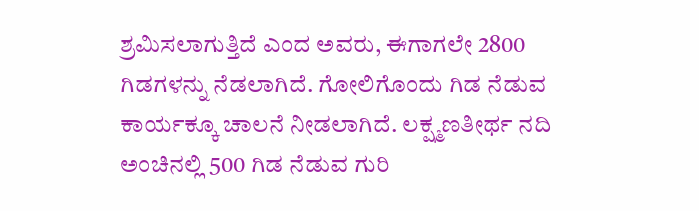ಶ್ರಮಿಸಲಾಗುತ್ತಿದೆ ಎಂದ ಅವರು, ಈಗಾಗಲೇ 2800 ಗಿಡಗಳನ್ನು ನೆಡಲಾಗಿದೆ. ಗೋಲಿಗೊಂದು ಗಿಡ ನೆಡುವ ಕಾರ್ಯಕ್ಕೂ ಚಾಲನೆ ನೀಡಲಾಗಿದೆ. ಲಕ್ಷ್ಮಣತೀರ್ಥ ನದಿ ಅಂಚಿನಲ್ಲಿ 500 ಗಿಡ ನೆಡುವ ಗುರಿ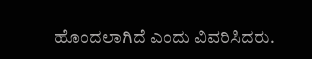ಹೊಂದಲಾಗಿದೆ ಎಂದು ವಿವರಿಸಿದರು.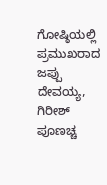ಗೋಷ್ಠಿಯಲ್ಲಿ ಪ್ರಮುಖರಾದ ಜಪ್ಪು ದೇವಯ್ಯ, ಗಿರೀಶ್ ಪೂಣಚ್ಚ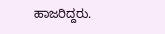ಹಾಜರಿದ್ದರು.